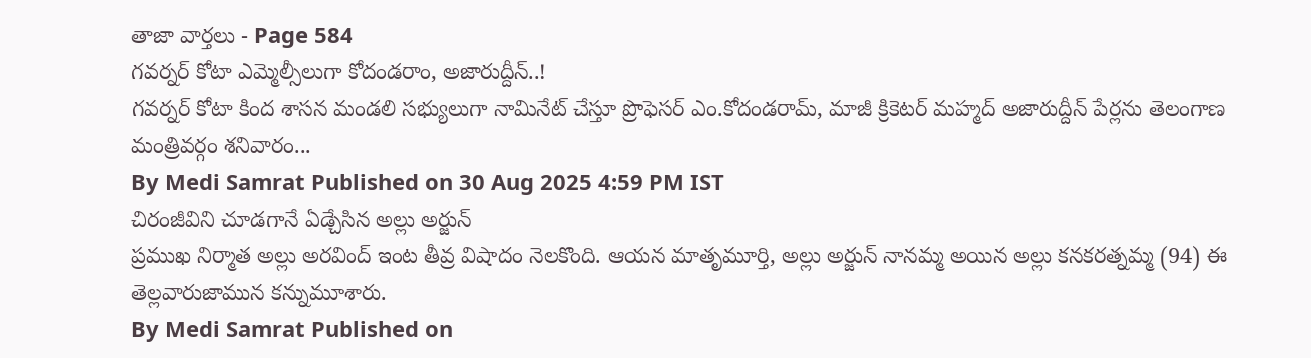తాజా వార్తలు - Page 584
గవర్నర్ కోటా ఎమ్మెల్సీలుగా కోదండరాం, అజారుద్దీన్..!
గవర్నర్ కోటా కింద శాసన మండలి సభ్యులుగా నామినేట్ చేస్తూ ప్రొఫెసర్ ఎం.కోదండరామ్, మాజీ క్రికెటర్ మహ్మద్ అజారుద్దీన్ పేర్లను తెలంగాణ మంత్రివర్గం శనివారం...
By Medi Samrat Published on 30 Aug 2025 4:59 PM IST
చిరంజీవిని చూడగానే ఏడ్చేసిన అల్లు అర్జున్
ప్రముఖ నిర్మాత అల్లు అరవింద్ ఇంట తీవ్ర విషాదం నెలకొంది. ఆయన మాతృమూర్తి, అల్లు అర్జున్ నానమ్మ అయిన అల్లు కనకరత్నమ్మ (94) ఈ తెల్లవారుజామున కన్నుమూశారు.
By Medi Samrat Published on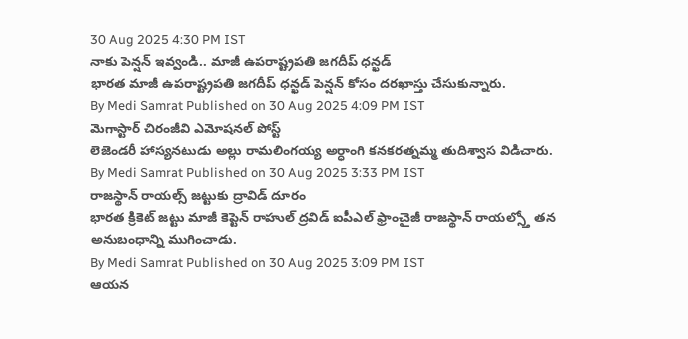30 Aug 2025 4:30 PM IST
నాకు పెన్షన్ ఇవ్వండి.. మాజీ ఉపరాష్ట్రపతి జగదీప్ ధన్ఖడ్
భారత మాజీ ఉపరాష్ట్రపతి జగదీప్ ధన్ఖడ్ పెన్షన్ కోసం దరఖాస్తు చేసుకున్నారు.
By Medi Samrat Published on 30 Aug 2025 4:09 PM IST
మెగాస్టార్ చిరంజీవి ఎమోషనల్ పోస్ట్
లెజెండరీ హాస్యనటుడు అల్లు రామలింగయ్య అర్ధాంగి కనకరత్నమ్మ తుదిశ్వాస విడిచారు.
By Medi Samrat Published on 30 Aug 2025 3:33 PM IST
రాజస్థాన్ రాయల్స్ జట్టుకు ద్రావిడ్ దూరం
భారత క్రికెట్ జట్టు మాజీ కెప్టెన్ రాహుల్ ద్రవిడ్ ఐపీఎల్ ఫ్రాంచైజీ రాజస్థాన్ రాయల్స్తో తన అనుబంధాన్ని ముగించాడు.
By Medi Samrat Published on 30 Aug 2025 3:09 PM IST
ఆయన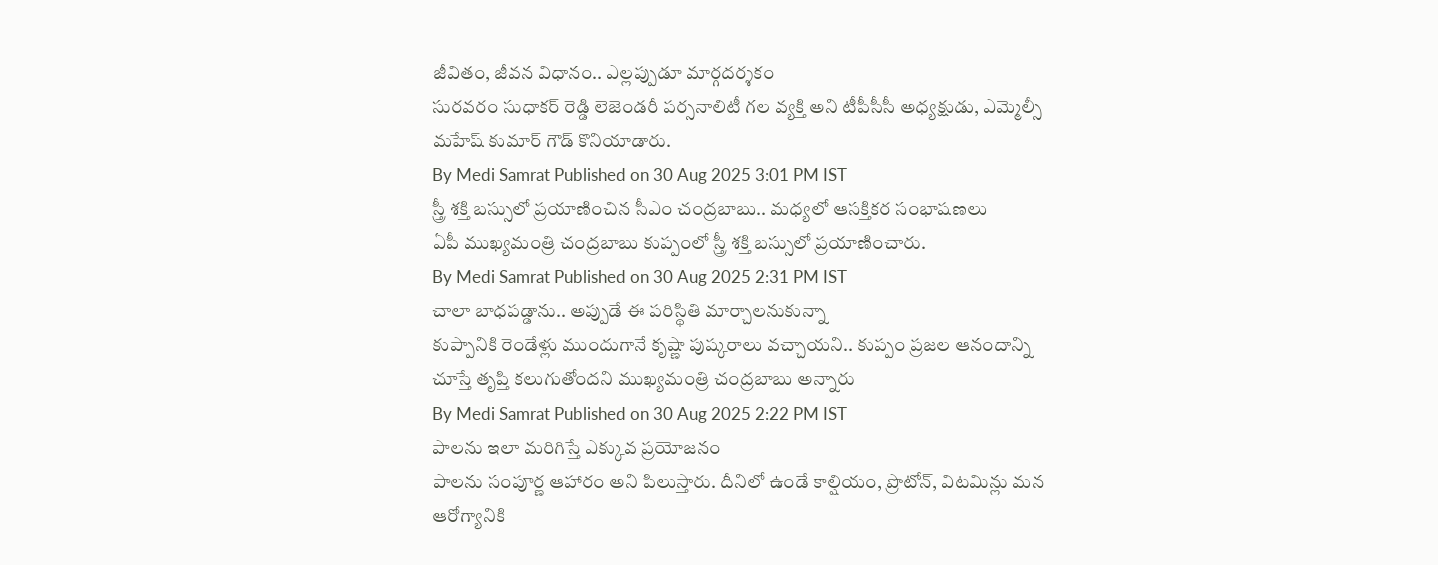జీవితం, జీవన విధానం.. ఎల్లప్పుడూ మార్గదర్శకం
సురవరం సుధాకర్ రెడ్డి లెజెండరీ పర్సనాలిటీ గల వ్యక్తి అని టీపీసీసీ అధ్యక్షుడు, ఎమ్మెల్సీ మహేష్ కుమార్ గౌడ్ కొనియాడారు.
By Medi Samrat Published on 30 Aug 2025 3:01 PM IST
స్త్రీ శక్తి బస్సులో ప్రయాణించిన సీఎం చంద్రబాబు.. మధ్యలో ఆసక్తికర సంభాషణలు
ఏపీ ముఖ్యమంత్రి చంద్రబాబు కుప్పంలో స్త్రీ శక్తి బస్సులో ప్రయాణించారు.
By Medi Samrat Published on 30 Aug 2025 2:31 PM IST
చాలా బాధపడ్డాను.. అప్పుడే ఈ పరిస్థితి మార్చాలనుకున్నా
కుప్పానికి రెండేళ్లు ముందుగానే కృష్ణా పుష్కరాలు వచ్చాయని.. కుప్పం ప్రజల ఆనందాన్ని చూస్తే తృప్తి కలుగుతోందని ముఖ్యమంత్రి చంద్రబాబు అన్నారు
By Medi Samrat Published on 30 Aug 2025 2:22 PM IST
పాలను ఇలా మరిగిస్తే ఎక్కువ ప్రయోజనం
పాలను సంపూర్ణ ఆహారం అని పిలుస్తారు. దీనిలో ఉండే కాల్షియం, ప్రొటోన్, విటమిన్లు మన ఆరోగ్యానికి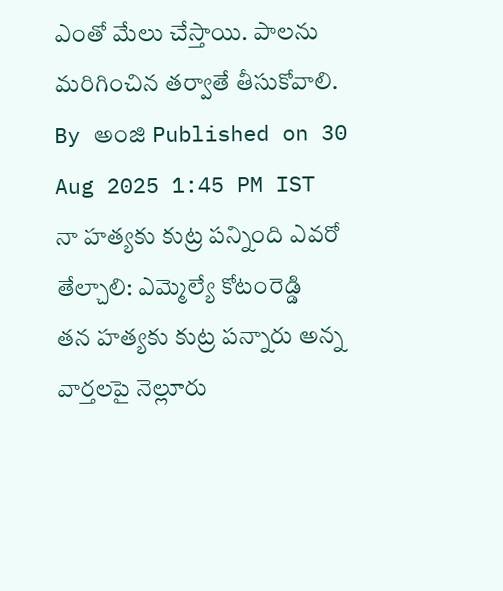ఎంతో మేలు చేస్తాయి. పాలను మరిగించిన తర్వాతే తీసుకోవాలి.
By అంజి Published on 30 Aug 2025 1:45 PM IST
నా హత్యకు కుట్ర పన్నింది ఎవరో తేల్చాలి: ఎమ్మెల్యే కోటంరెడ్డి
తన హత్యకు కుట్ర పన్నారు అన్న వార్తలపై నెల్లూరు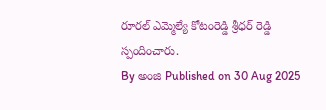రూరల్ ఎమ్మెల్యే కోటంరెడ్డి శ్రీధర్ రెడ్డి స్పందించారు.
By అంజి Published on 30 Aug 2025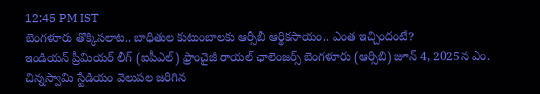12:45 PM IST
బెంగళూరు తొక్కిసలాట.. బాధితుల కుటుంబాలకు ఆర్సీబీ ఆర్థికసాయం.. ఎంత ఇచ్చిందంటే?
ఇండియన్ ప్రీమియర్ లీగ్ (ఐపీఎల్) ఫ్రాంచైజీ రాయల్ ఛాలెంజర్స్ బెంగళూరు (ఆర్సిబి) జూన్ 4, 2025న ఎం. చిన్నస్వామి స్టేడియం వెలుపల జరిగిన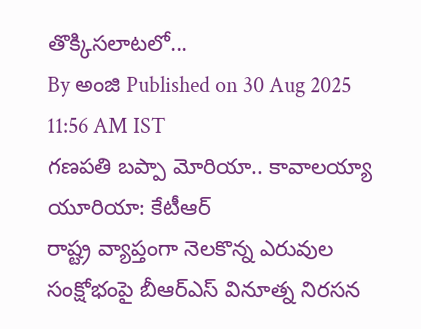తొక్కిసలాటలో...
By అంజి Published on 30 Aug 2025 11:56 AM IST
గణపతి బప్పా మోరియా.. కావాలయ్యా యూరియా: కేటీఆర్
రాష్ట్ర వ్యాప్తంగా నెలకొన్న ఎరువుల సంక్షోభంపై బీఆర్ఎస్ వినూత్న నిరసన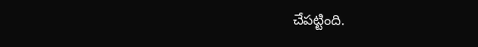చేపట్టింది.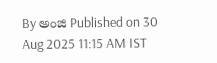By అంజి Published on 30 Aug 2025 11:15 AM IST